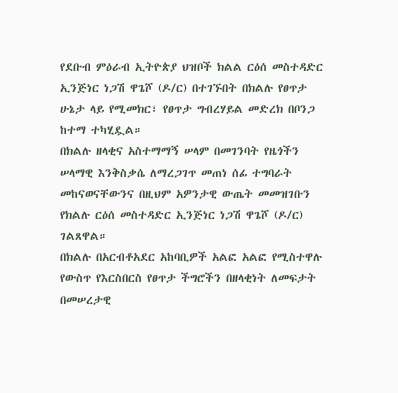የደቡብ ምዕራብ ኢትዮጵያ ህዝቦች ክልል ርዕሰ መስተዳድር ኢንጅነር ነጋሽ ዋጌሾ (ዶ/ር) በተገኙበት በክልሉ የፀጥታ ሁኔታ ላይ የሚመክር፣ የፀጥታ ግብረሃይል መድረክ በቦንጋ ከተማ ተካሂዷል።
በክልሉ ዘላቂና አስተማማኝ ሠላም በመገንባት የዜጎችን ሠላማዊ እንቅስቃሴ ለማረጋገጥ መጠነ ሰፊ ተግባራት መከናወናቸውንና በዚህም አዎንታዊ ውጤት መመዝገቡን የክልሉ ርዕሰ መስተዳድር ኢንጅነር ነጋሽ ዋጌሾ (ዶ/ር) ገልጸዋል።
በክልሉ በአርብቶአደር አከባቢዎች አልፎ አልፎ የሚስተዋሉ የውስጥ የእርስበርስ የፀጥታ ችግሮችን በዘላቂነት ለመፍታት በመሠረታዊ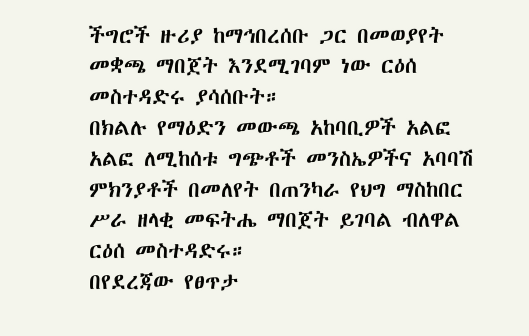ችግሮች ዙሪያ ከማኅበረሰቡ ጋር በመወያየት መቋጫ ማበጀት እንደሚገባም ነው ርዕሰ መስተዳድሩ ያሳሰቡት።
በክልሉ የማዕድን መውጫ አከባቢዎች አልፎ አልፎ ለሚከሰቱ ግጭቶች መንስኤዎችና አባባሽ ምክንያቶች በመለየት በጠንካራ የህግ ማስከበር ሥራ ዘላቂ መፍትሔ ማበጀት ይገባል ብለዋል ርዕሰ መስተዳድሩ።
በየደረጃው የፀጥታ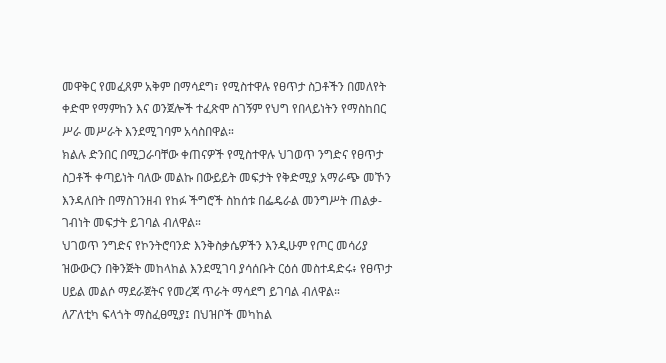መዋቅር የመፈጸም አቅም በማሳደግ፣ የሚስተዋሉ የፀጥታ ስጋቶችን በመለየት ቀድሞ የማምከን እና ወንጀሎች ተፈጽሞ ስገኝም የህግ የበላይነትን የማስከበር ሥራ መሥራት እንደሚገባም አሳስበዋል።
ክልሉ ድንበር በሚጋራባቸው ቀጠናዎች የሚስተዋሉ ህገወጥ ንግድና የፀጥታ ስጋቶች ቀጣይነት ባለው መልኩ በውይይት መፍታት የቅድሚያ አማራጭ መኾን እንዳለበት በማስገንዘብ የከፉ ችግሮች ስከሰቱ በፌዴራል መንግሥት ጠልቃ-ገብነት መፍታት ይገባል ብለዋል።
ህገወጥ ንግድና የኮንትሮባንድ እንቅስቃሴዎችን እንዲሁም የጦር መሳሪያ ዝውውርን በቅንጅት መከላከል እንደሚገባ ያሳሰቡት ርዕሰ መስተዳድሩ፥ የፀጥታ ሀይል መልሶ ማደራጀትና የመረጃ ጥራት ማሳደግ ይገባል ብለዋል።
ለፖለቲካ ፍላጎት ማስፈፀሚያ፤ በህዝቦች መካከል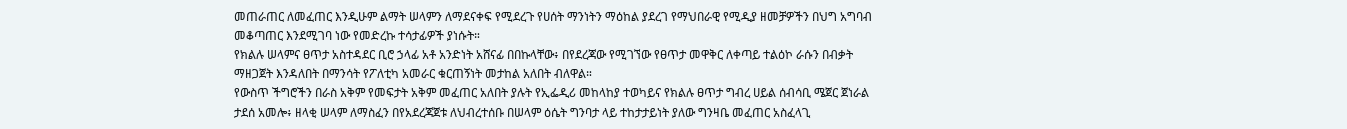መጠራጠር ለመፈጠር እንዲሁም ልማት ሠላምን ለማደናቀፍ የሚደረጉ የሀሰት ማንነትን ማዕከል ያደረገ የማህበራዊ የሚዲያ ዘመቻዎችን በህግ አግባብ መቆጣጠር እንደሚገባ ነው የመድረኩ ተሳታፊዎች ያነሱት።
የክልሉ ሠላምና ፀጥታ አስተዳደር ቢሮ ኃላፊ አቶ አንድነት አሸናፊ በበኩላቸው፥ በየደረጃው የሚገኘው የፀጥታ መዋቅር ለቀጣይ ተልዕኮ ራሱን በብቃት ማዘጋጀት እንዳለበት በማንሳት የፖለቲካ አመራር ቁርጠኝነት መታከል አለበት ብለዋል።
የውስጥ ችግሮችን በራስ አቅም የመፍታት አቅም መፈጠር አለበት ያሉት የኢፌዲሪ መከላከያ ተወካይና የክልሉ ፀጥታ ግብረ ሀይል ሰብሳቢ ሜጀር ጀነራል ታደሰ አመሎ፥ ዘላቂ ሠላም ለማስፈን በየአደረጃጀቱ ለህብረተሰቡ በሠላም ዕሴት ግንባታ ላይ ተከታታይነት ያለው ግንዛቤ መፈጠር አስፈላጊ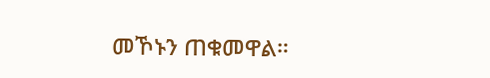መኾኑን ጠቁመዋል።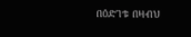በዕድገቱ በዛብህ